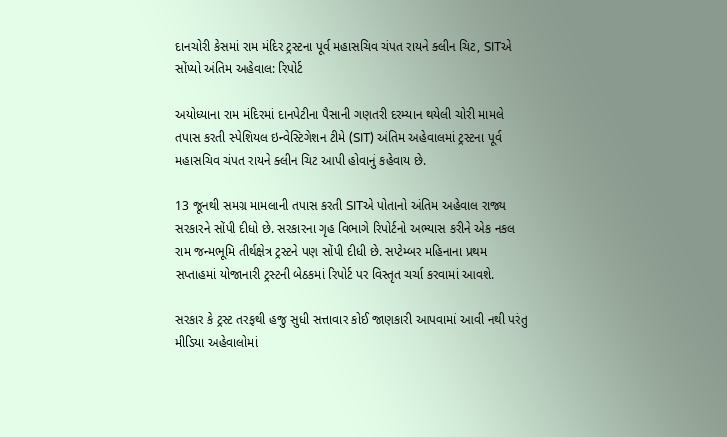દાનચોરી કેસમાં રામ મંદિર ટ્રસ્ટના પૂર્વ મહાસચિવ ચંપત રાયને ક્લીન ચિટ, SITએ સોંપ્યો અંતિમ અહેવાલ: રિપોર્ટ

અયોધ્યાના રામ મંદિરમાં દાનપેટીના પૈસાની ગણતરી દરમ્યાન થયેલી ચોરી મામલે તપાસ કરતી સ્પેશિયલ ઇન્વેસ્ટિગેશન ટીમે (SIT) અંતિમ અહેવાલમાં ટ્રસ્ટના પૂર્વ મહાસચિવ ચંપત રાયને ક્લીન ચિટ આપી હોવાનું કહેવાય છે.

13 જૂનથી સમગ્ર મામલાની તપાસ કરતી SITએ પોતાનો અંતિમ અહેવાલ રાજ્ય સરકારને સોંપી દીધો છે. સરકારના ગૃહ વિભાગે રિપોર્ટનો અભ્યાસ કરીને એક નકલ રામ જન્મભૂમિ તીર્થક્ષેત્ર ટ્રસ્ટને પણ સોંપી દીધી છે. સપ્ટેમ્બર મહિનાના પ્રથમ સપ્તાહમાં યોજાનારી ટ્રસ્ટની બેઠકમાં રિપોર્ટ પર વિસ્તૃત ચર્ચા કરવામાં આવશે.

સરકાર કે ટ્રસ્ટ તરફથી હજુ સુધી સત્તાવાર કોઈ જાણકારી આપવામાં આવી નથી પરંતુ મીડિયા અહેવાલોમાં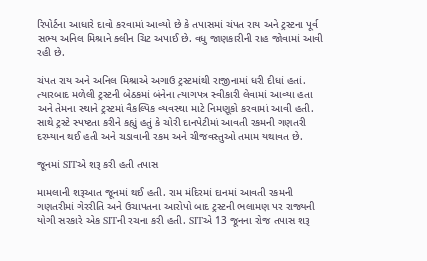રિપોર્ટના આધારે દાવો કરવામાં આવ્યો છે કે તપાસમાં ચંપત રાય અને ટ્રસ્ટના પૂર્વ સભ્ય અનિલ મિશ્રાને ક્લીન ચિટ અપાઈ છે. વધુ જાણકારીની રાહ જોવામાં આવી રહી છે.

ચંપત રાય અને અનિલ મિશ્રાએ અગાઉ ટ્રસ્ટમાંથી રાજીનામાં ધરી દીધાં હતાં. ત્યારબાદ મળેલી ટ્રસ્ટની બેઠકમાં બંનેના ત્યાગપત્ર સ્વીકારી લેવામાં આવ્યા હતા અને તેમના સ્થાને ટ્રસ્ટમાં વૈકલ્પિક વ્યવસ્થા માટે નિમણૂકો કરવામાં આવી હતી. સાથે ટ્રસ્ટે સ્પષ્ટતા કરીને કહ્યું હતું કે ચોરી દાનપેટીમાં આવતી રકમની ગણતરી દરમ્યાન થઈ હતી અને ચડાવાની રકમ અને ચીજવસ્તુઓ તમામ યથાવત છે.

જૂનમાં SITએ શરૂ કરી હતી તપાસ

મામલાની શરૂઆત જૂનમાં થઈ હતી. રામ મંદિરમાં દાનમાં આવતી રકમની ગણતરીમાં ગેરરીતિ અને ઉચાપતના આરોપો બાદ ટ્રસ્ટની ભલામણ પર રાજ્યની યોગી સરકારે એક SITની રચના કરી હતી. SITએ 13 જૂનના રોજ તપાસ શરૂ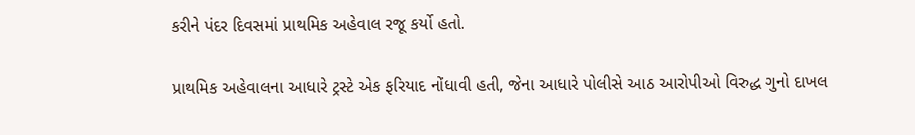કરીને પંદર દિવસમાં પ્રાથમિક અહેવાલ રજૂ કર્યો હતો.

પ્રાથમિક અહેવાલના આધારે ટ્રસ્ટે એક ફરિયાદ નોંધાવી હતી, જેના આધારે પોલીસે આઠ આરોપીઓ વિરુદ્ધ ગુનો દાખલ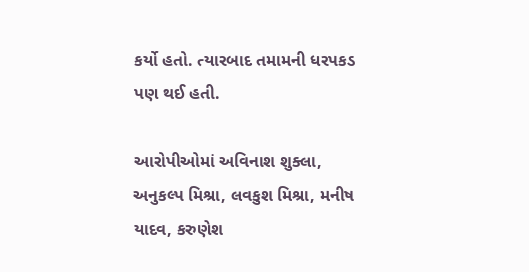કર્યો હતો. ત્યારબાદ તમામની ધરપકડ પણ થઈ હતી.

આરોપીઓમાં અવિનાશ શુક્લા, અનુકલ્પ મિશ્રા, લવકુશ મિશ્રા, મનીષ યાદવ, કરુણેશ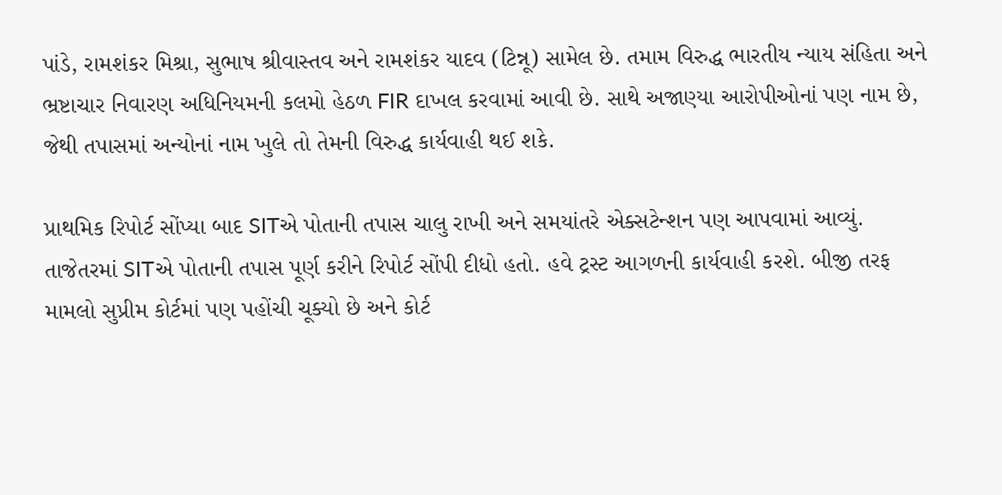પાંડે, રામશંકર મિશ્રા, સુભાષ શ્રીવાસ્તવ અને રામશંકર યાદવ (ટિન્નૂ) સામેલ છે. તમામ વિરુદ્ધ ભારતીય ન્યાય સંહિતા અને ભ્રષ્ટાચાર નિવારણ અધિનિયમની કલમો હેઠળ FIR દાખલ કરવામાં આવી છે. સાથે અજાણ્યા આરોપીઓનાં પણ નામ છે, જેથી તપાસમાં અન્યોનાં નામ ખુલે તો તેમની વિરુદ્ધ કાર્યવાહી થઈ શકે.

પ્રાથમિક રિપોર્ટ સોંપ્યા બાદ SITએ પોતાની તપાસ ચાલુ રાખી અને સમયાંતરે એક્સટેન્શન પણ આપવામાં આવ્યું. તાજેતરમાં SITએ પોતાની તપાસ પૂર્ણ કરીને રિપોર્ટ સોંપી દીધો હતો. હવે ટ્રસ્ટ આગળની કાર્યવાહી કરશે. બીજી તરફ મામલો સુપ્રીમ કોર્ટમાં પણ પહોંચી ચૂક્યો છે અને કોર્ટ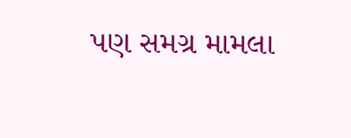પણ સમગ્ર મામલા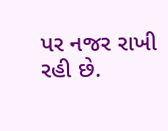પર નજર રાખી રહી છે.